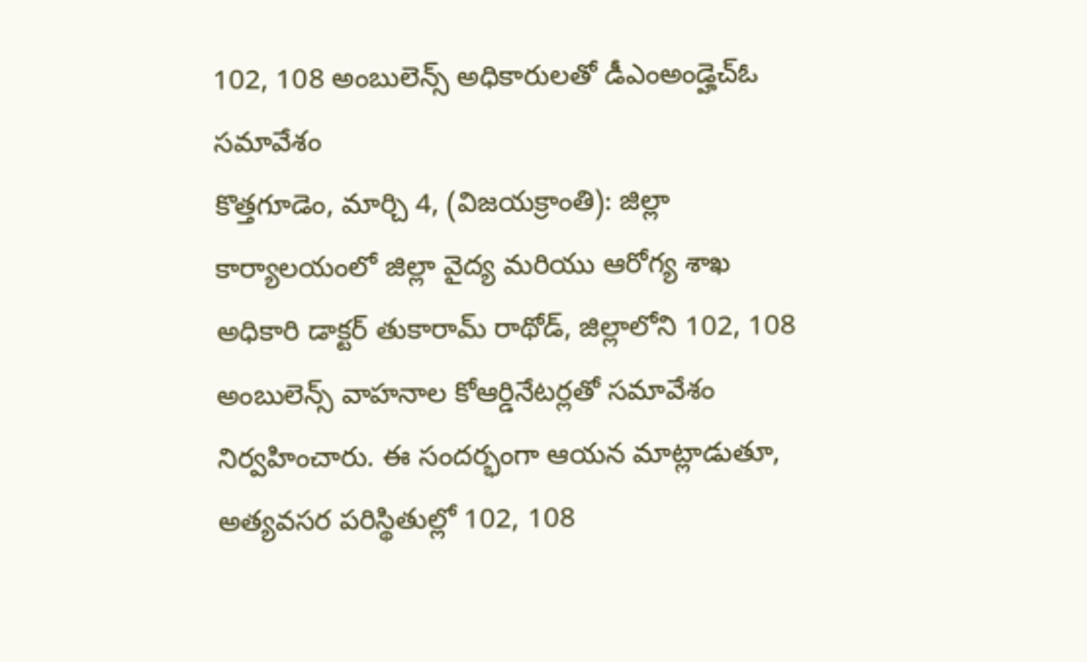102, 108 అంబులెన్స్ అధికారులతో డీఎంఅండ్హెచ్ఓ సమావేశం
కొత్తగూడెం, మార్చి 4, (విజయక్రాంతి): జిల్లా కార్యాలయంలో జిల్లా వైద్య మరియు ఆరోగ్య శాఖ అధికారి డాక్టర్ తుకారామ్ రాథోడ్, జిల్లాలోని 102, 108 అంబులెన్స్ వాహనాల కోఆర్డినేటర్లతో సమావేశం నిర్వహించారు. ఈ సందర్భంగా ఆయన మాట్లాడుతూ, అత్యవసర పరిస్థితుల్లో 102, 108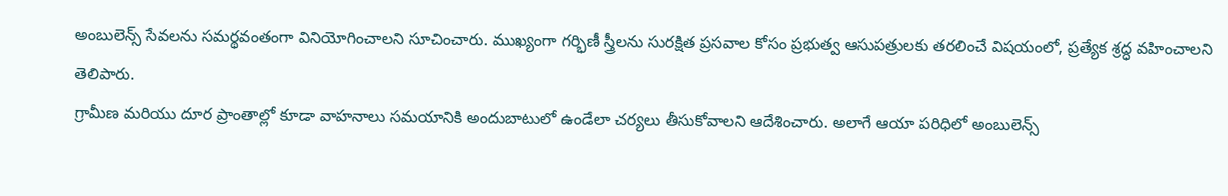అంబులెన్స్ సేవలను సమర్థవంతంగా వినియోగించాలని సూచించారు. ముఖ్యంగా గర్భిణీ స్త్రీలను సురక్షిత ప్రసవాల కోసం ప్రభుత్వ ఆసుపత్రులకు తరలించే విషయంలో, ప్రత్యేక శ్రద్ధ వహించాలని తెలిపారు.
గ్రామీణ మరియు దూర ప్రాంతాల్లో కూడా వాహనాలు సమయానికి అందుబాటులో ఉండేలా చర్యలు తీసుకోవాలని ఆదేశించారు. అలాగే ఆయా పరిధిలో అంబులెన్స్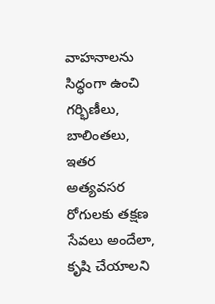వాహనాలను సిద్ధంగా ఉంచి గర్భిణీలు, బాలింతలు, ఇతర అత్యవసర రోగులకు తక్షణ సేవలు అందేలా, కృషి చేయాలని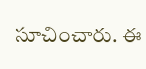సూచించారు. ఈ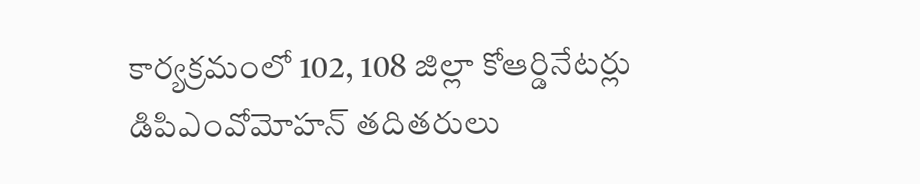కార్యక్రమంలో 102, 108 జిల్లా కోఆర్డినేటర్లు డిపిఎంవోమోహన్ తదితరులు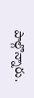పాల్గొన్నారు.